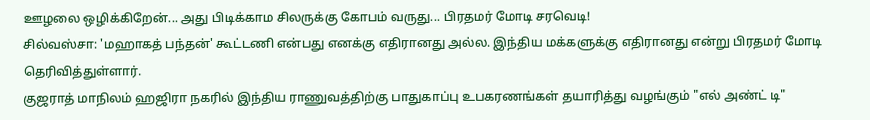ஊழலை ஒழிக்கிறேன்... அது பிடிக்காம சிலருக்கு கோபம் வருது... பிரதமர் மோடி சரவெடி!
சில்வஸ்சா: 'மஹாகத் பந்தன்' கூட்டணி என்பது எனக்கு எதிரானது அல்ல. இந்திய மக்களுக்கு எதிரானது என்று பிரதமர் மோடி தெரிவித்துள்ளார்.
குஜராத் மாநிலம் ஹஜிரா நகரில் இந்திய ராணுவத்திற்கு பாதுகாப்பு உபகரணங்கள் தயாரித்து வழங்கும் "எல் அண்ட் டி"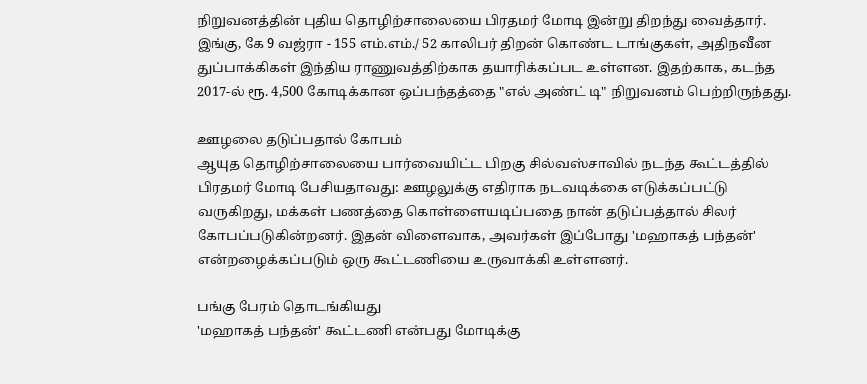நிறுவனத்தின் புதிய தொழிற்சாலையை பிரதமர் மோடி இன்று திறந்து வைத்தார்.
இங்கு, கே 9 வஜ்ரா - 155 எம்.எம்./ 52 காலிபர் திறன் கொண்ட டாங்குகள், அதிநவீன துப்பாக்கிகள் இந்திய ராணுவத்திற்காக தயாரிக்கப்பட உள்ளன. இதற்காக, கடந்த 2017-ல் ரூ. 4,500 கோடிக்கான ஒப்பந்தத்தை "எல் அண்ட் டி" நிறுவனம் பெற்றிருந்தது.

ஊழலை தடுப்பதால் கோபம்
ஆயுத தொழிற்சாலையை பார்வையிட்ட பிறகு சில்வஸ்சாவில் நடந்த கூட்டத்தில் பிரதமர் மோடி பேசியதாவது: ஊழலுக்கு எதிராக நடவடிக்கை எடுக்கப்பட்டு வருகிறது, மக்கள் பணத்தை கொள்ளையடிப்பதை நான் தடுப்பத்தால் சிலர் கோபப்படுகின்றனர். இதன் விளைவாக, அவர்கள் இப்போது 'மஹாகத் பந்தன்' என்றழைக்கப்படும் ஒரு கூட்டணியை உருவாக்கி உள்ளனர்.

பங்கு பேரம் தொடங்கியது
'மஹாகத் பந்தன்' கூட்டணி என்பது மோடிக்கு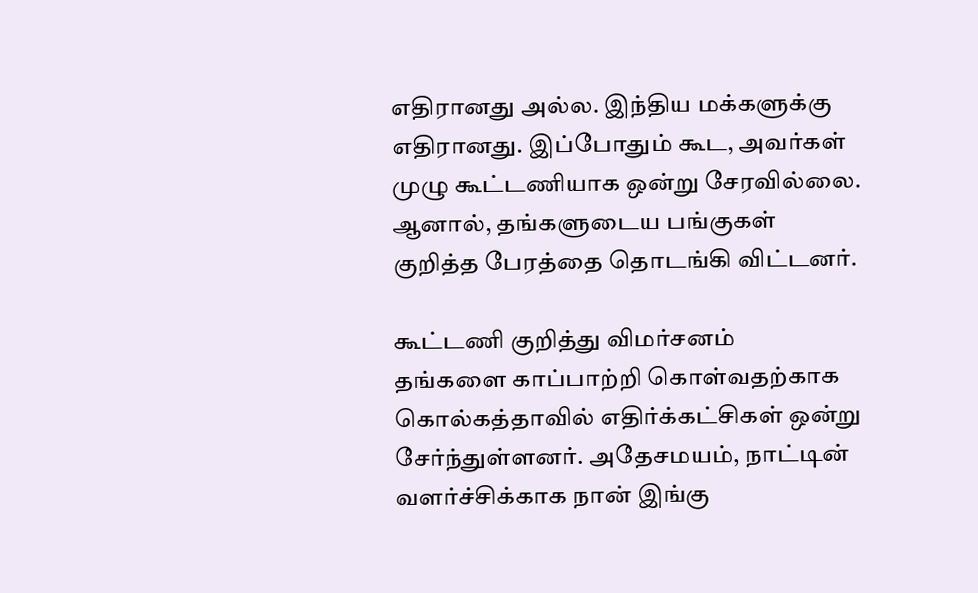எதிரானது அல்ல. இந்திய மக்களுக்கு எதிரானது. இப்போதும் கூட, அவர்கள் முழு கூட்டணியாக ஒன்று சேரவில்லை. ஆனால், தங்களுடைய பங்குகள் குறித்த பேரத்தை தொடங்கி விட்டனர்.

கூட்டணி குறித்து விமர்சனம்
தங்களை காப்பாற்றி கொள்வதற்காக கொல்கத்தாவில் எதிர்க்கட்சிகள் ஒன்று சேர்ந்துள்ளனர். அதேசமயம், நாட்டின் வளர்ச்சிக்காக நான் இங்கு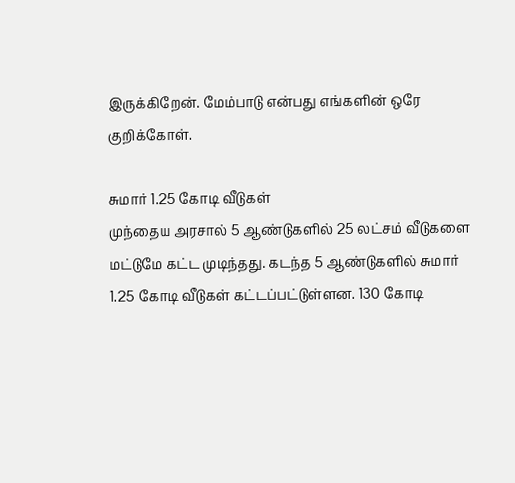இருக்கிறேன். மேம்பாடு என்பது எங்களின் ஒரே குறிக்கோள்.

சுமார் 1.25 கோடி வீடுகள்
முந்தைய அரசால் 5 ஆண்டுகளில் 25 லட்சம் வீடுகளை மட்டுமே கட்ட முடிந்தது. கடந்த 5 ஆண்டுகளில் சுமார் 1.25 கோடி வீடுகள் கட்டப்பட்டுள்ளன. 130 கோடி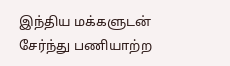இந்திய மக்களுடன் சேர்ந்து பணியாற்ற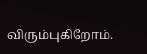விரும்புகிறோம்.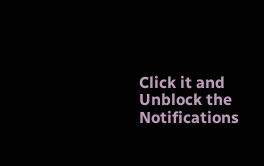Click it and Unblock the Notifications